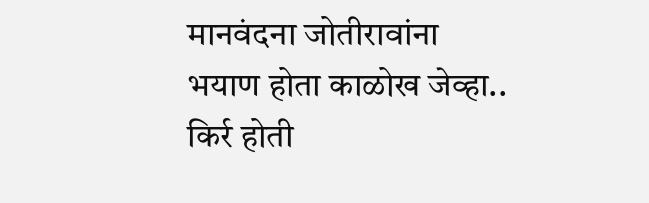मानवंदना जोतीरावांना
भयाण होता काळोख जेव्हा..
किर्र होती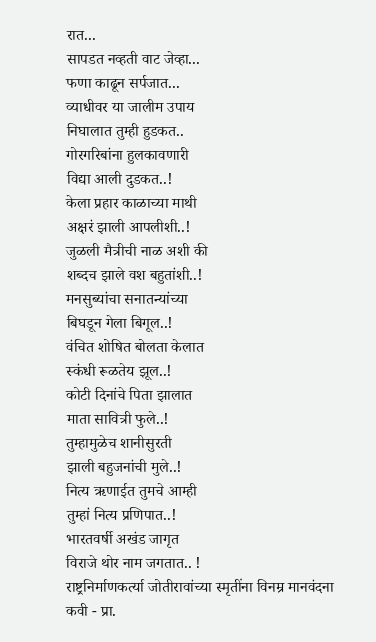रात...
सापडत नव्हती वाट जेव्हा...
फणा काढून सर्पजात...
व्याधीवर या जालीम उपाय
निघालात तुम्ही हुडकत..
गोरगरिबांना हुलकावणारी
विद्या आली दुडकत..!
केला प्रहार काळाच्या माथी
अक्षरं झाली आपलीशी..!
जुळली मैत्रीची नाळ अशी की
शब्दच झाले वश बहुतांशी..!
मनसुब्यांचा सनातन्यांच्या
बिघडून गेला बिगूल..!
वंचित शोषित बोलता केलात
स्कंधी रूळतेय झूल..!
कोटी दिनांचे पिता झालात
माता सावित्री फुले..!
तुम्हामुळेच शानीसुरती
झाली बहुजनांची मुले..!
नित्य ऋणाईत तुमचे आम्ही
तुम्हां नित्य प्रणिपात..!
भारतवर्षी अखंड जागृत
विराजे थोर नाम जगतात.. !
राष्ट्रनिर्माणकर्त्या जोतीरावांच्या स्मृतींना विनम्र मानवंदना
कवी - प्रा.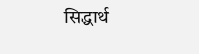सिद्धार्थ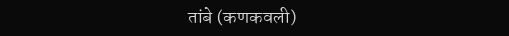तांबे (कणकवली)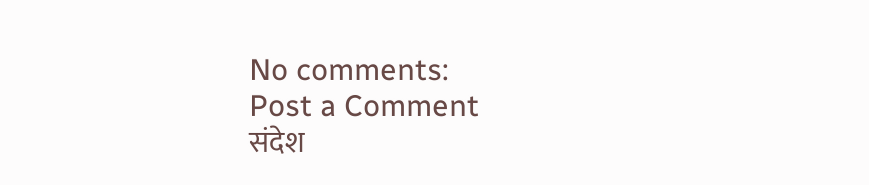No comments:
Post a Comment
संदेश